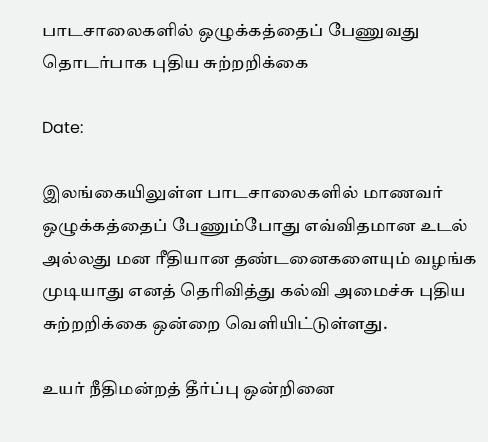பாடசாலைகளில் ஒழுக்கத்தைப் பேணுவது தொடர்பாக புதிய சுற்றறிக்கை

Date:

இலங்கையிலுள்ள பாடசாலைகளில் மாணவர் ஒழுக்கத்தைப் பேணும்போது எவ்விதமான உடல் அல்லது மன ரீதியான தண்டனைகளையும் வழங்க முடியாது எனத் தெரிவித்து கல்வி அமைச்சு புதிய சுற்றறிக்கை ஒன்றை வெளியிட்டுள்ளது.

உயர் நீதிமன்றத் தீர்ப்பு ஒன்றினை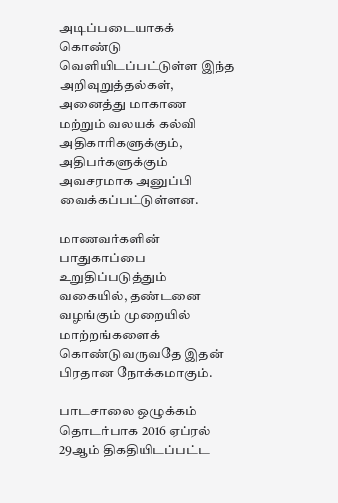அடிப்படையாகக் கொண்டு வெளியிடப்பட்டுள்ள இந்த அறிவுறுத்தல்கள், அனைத்து மாகாண மற்றும் வலயக் கல்வி அதிகாரிகளுக்கும், அதிபர்களுக்கும் அவசரமாக அனுப்பி வைக்கப்பட்டுள்ளன.

மாணவர்களின் பாதுகாப்பை உறுதிப்படுத்தும் வகையில், தண்டனை வழங்கும் முறையில் மாற்றங்களைக் கொண்டுவருவதே இதன் பிரதான நோக்கமாகும்.

பாடசாலை ஒழுக்கம் தொடர்பாக 2016 ஏப்ரல் 29ஆம் திகதியிடப்பட்ட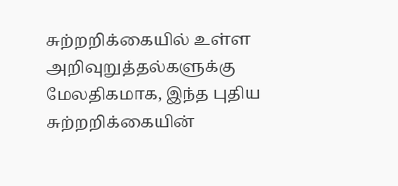சுற்றறிக்கையில் உள்ள அறிவுறுத்தல்களுக்கு மேலதிகமாக, இந்த புதிய சுற்றறிக்கையின்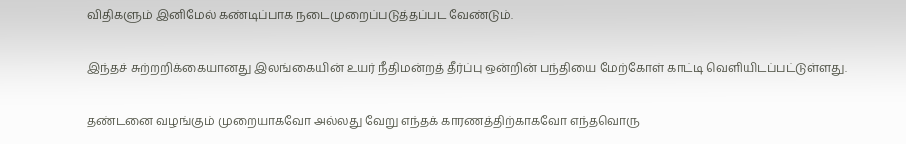விதிகளும் இனிமேல் கண்டிப்பாக நடைமுறைப்படுத்தப்பட வேண்டும்.

இந்தச் சுற்றறிக்கையானது இலங்கையின் உயர் நீதிமன்றத் தீர்ப்பு ஒன்றின் பந்தியை மேற்கோள் காட்டி வெளியிடப்பட்டுள்ளது.

தண்டனை வழங்கும் முறையாகவோ அல்லது வேறு எந்தக் காரணத்திற்காகவோ எந்தவொரு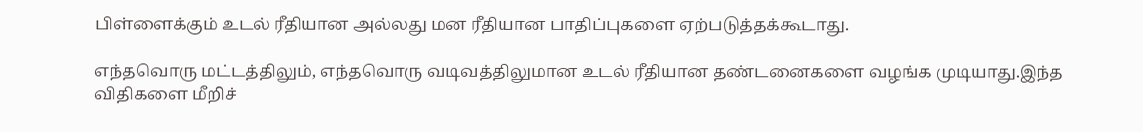பிள்ளைக்கும் உடல் ரீதியான அல்லது மன ரீதியான பாதிப்புகளை ஏற்படுத்தக்கூடாது.

எந்தவொரு மட்டத்திலும், எந்தவொரு வடிவத்திலுமான உடல் ரீதியான தண்டனைகளை வழங்க முடியாது.இந்த விதிகளை மீறிச்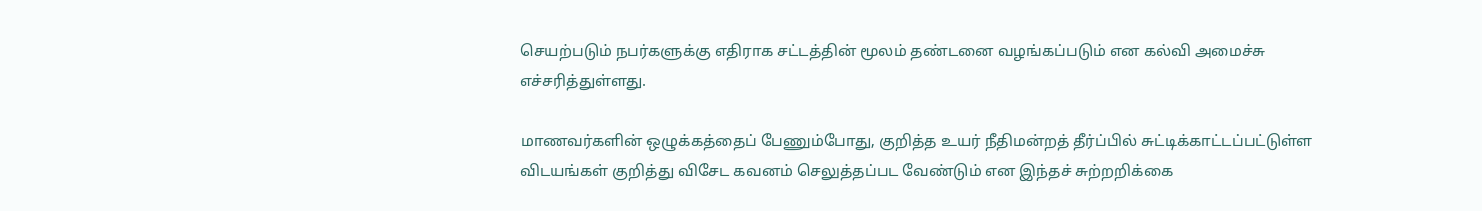செயற்படும் நபர்களுக்கு எதிராக சட்டத்தின் மூலம் தண்டனை வழங்கப்படும் என கல்வி அமைச்சு எச்சரித்துள்ளது.

மாணவர்களின் ஒழுக்கத்தைப் பேணும்போது, குறித்த உயர் நீதிமன்றத் தீர்ப்பில் சுட்டிக்காட்டப்பட்டுள்ள விடயங்கள் குறித்து விசேட கவனம் செலுத்தப்பட வேண்டும் என இந்தச் சுற்றறிக்கை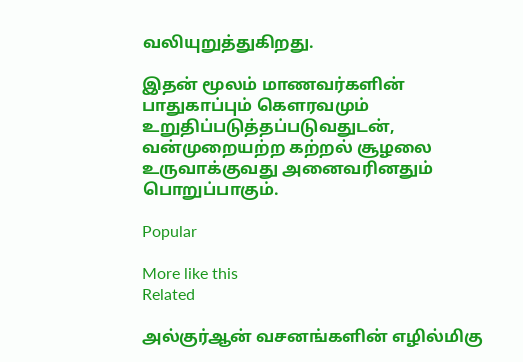வலியுறுத்துகிறது.

இதன் மூலம் மாணவர்களின் பாதுகாப்பும் கௌரவமும் உறுதிப்படுத்தப்படுவதுடன், வன்முறையற்ற கற்றல் சூழலை உருவாக்குவது அனைவரினதும் பொறுப்பாகும்.

Popular

More like this
Related

அல்குர்ஆன் வசனங்களின் எழில்மிகு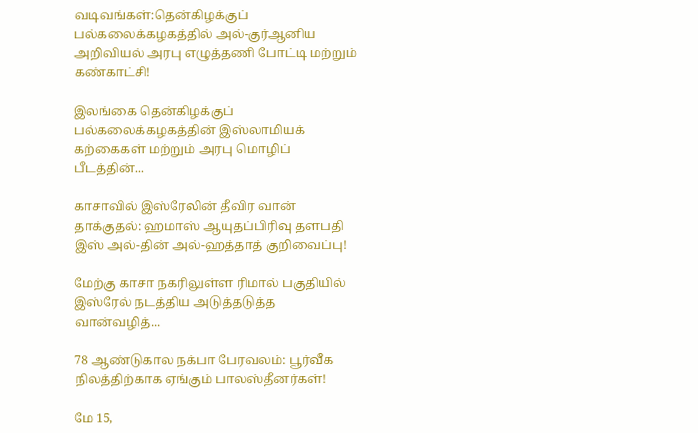வடிவங்கள்:தென்கிழக்குப் பல்கலைக்கழகத்தில் அல்-குர்ஆனிய அறிவியல் அரபு எழுத்தணி போட்டி மற்றும் கண்காட்சி!

இலங்கை தென்கிழக்குப் பல்கலைக்கழகத்தின் இஸ்லாமியக் கற்கைகள் மற்றும் அரபு மொழிப் பீடத்தின்...

காசாவில் இஸ்ரேலின் தீவிர வான் தாக்குதல்: ஹமாஸ் ஆயுதப்பிரிவு தளபதி இஸ் அல்-தின் அல்-ஹத்தாத் குறிவைப்பு!

மேற்கு காசா நகரிலுள்ள ரிமால் பகுதியில் இஸ்ரேல் நடத்திய அடுத்தடுத்த வான்வழித்...

78 ஆண்டுகால நக்பா பேரவலம்: பூர்வீக நிலத்திற்காக ஏங்கும் பாலஸ்தீனர்கள்!

மே 15,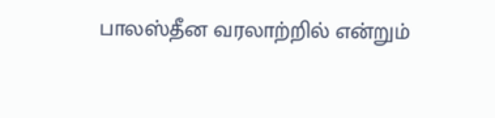பாலஸ்தீன வரலாற்றில் என்றும்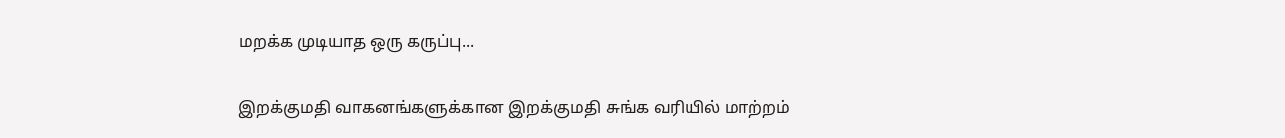மறக்க முடியாத ஒரு கருப்பு...

இறக்குமதி வாகனங்களுக்கான இறக்குமதி சுங்க வரியில் மாற்றம்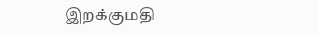இறக்குமதி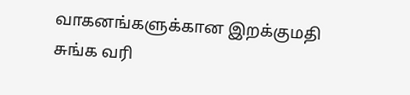வாகனங்களுக்கான இறக்குமதி சுங்க வரி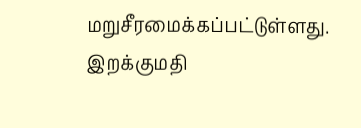மறுசீரமைக்கப்பட்டுள்ளது. இறக்குமதி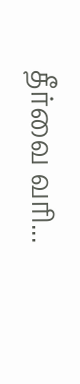தீர்வை வரி...